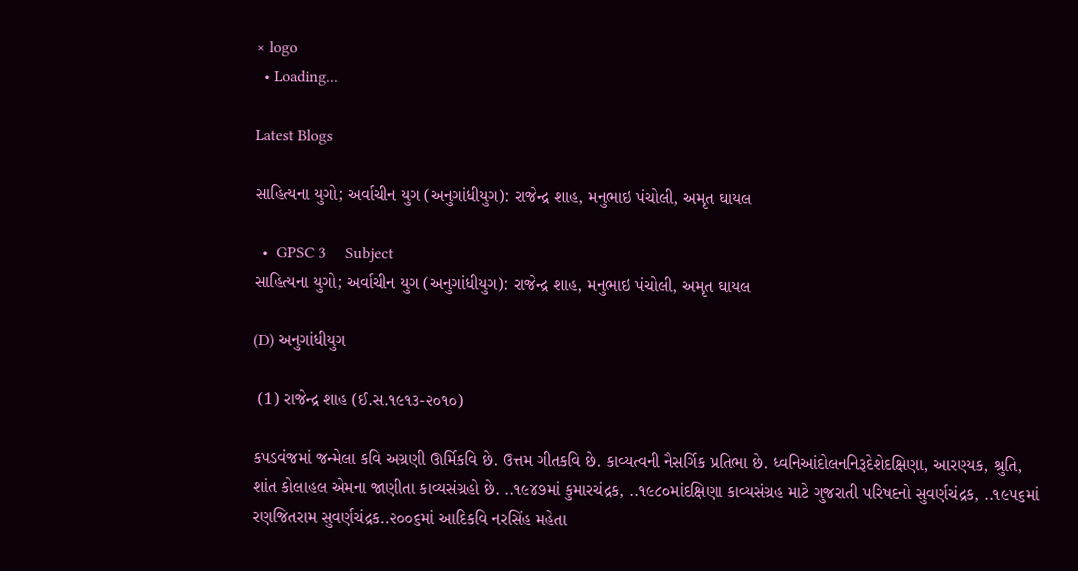× logo
  • Loading...

Latest Blogs

સાહિત્યના યુગો; અર્વાચીન યુગ (અનુગાંધીયુગ): રાજેન્દ્ર શાહ, મનુભાઇ પંચોલી, અમૃત ઘાયલ

  •  GPSC 3     Subject
સાહિત્યના યુગો; અર્વાચીન યુગ (અનુગાંધીયુગ): રાજેન્દ્ર શાહ, મનુભાઇ પંચોલી, અમૃત ઘાયલ

(D) અનુગાંધીયુગ

 (1) રાજેન્દ્ર શાહ (ઈ.સ.૧૯૧૩-૨૦૧૦)

કપડવંજમાં જન્મેલા કવિ અગ્રણી ઊર્મિકવિ છે. ઉત્તમ ગીતકવિ છે. કાવ્યત્વની નૈસર્ગિક પ્રતિભા છે. ધ્વનિઆંદોલનનિરૂદેશેદક્ષિણા, આરણ્યક, શ્રુતિ, શાંત કોલાહલ એમના જાણીતા કાવ્યસંગ્રહો છે. ..૧૯૪૭માં કુમારચંદ્રક, ..૧૯૮૦માંદક્ષિણા કાવ્યસંગ્રહ માટે ગુજરાતી પરિષદનો સુવર્ણચંદ્રક, ..૧૯૫૬માં રણજિતરામ સુવર્ણચંદ્રક..૨૦૦૬માં આદિકવિ નરસિંહ મહેતા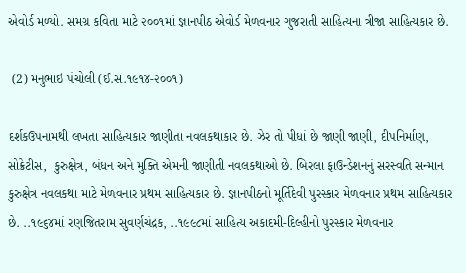એવોર્ડ મળ્યો. સમગ્ર કવિતા માટે ૨૦૦૧માં જ્ઞાનપીઠ એવોર્ડ મેળવનાર ગુજરાતી સાહિત્યના ત્રીજા સાહિત્યકાર છે.

 (2) મનુભાઇ પંચોલી (ઈ.સ.૧૯૧૪-૨૦૦૧)

દર્શકઉપનામથી લખતા સાહિત્યકાર જાણીતા નવલકથાકાર છે. ઝેર તો પીધાં છે જાણી જાણી, દીપનિર્માણ,  સોક્રેટીસ,  કુરુક્ષેત્ર, બંધન અને મુક્તિ એમની જાણીતી નવલકથાઓ છે. બિરલા ફાઉન્ડેશનનું સરસ્વતિ સન્માન કુરુક્ષેત્ર નવલકથા માટે મેળવનાર પ્રથમ સાહિત્યકાર છે. જ્ઞાનપીઠનો મૂર્તિદેવી પુરસ્કાર મેળવનાર પ્રથમ સાહિત્યકાર છે. ..૧૯૬૪માં રણજિતરામ સુવર્ણચંદ્રક, ..૧૯૯૮માં સાહિત્ય અકાદમી-દિલ્હીનો પુરસ્કાર મેળવનાર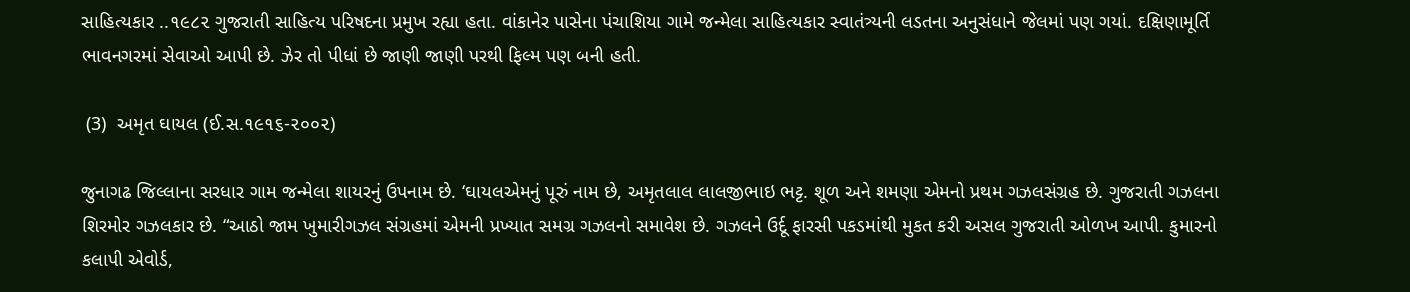સાહિત્યકાર ..૧૯૮૨ ગુજરાતી સાહિત્ય પરિષદના પ્રમુખ રહ્યા હતા. વાંકાનેર પાસેના પંચાશિયા ગામે જન્મેલા સાહિત્યકાર સ્વાતંત્ર્યની લડતના અનુસંધાને જેલમાં પણ ગયાં. દક્ષિણામૂર્તિ ભાવનગરમાં સેવાઓ આપી છે. ઝેર તો પીધાં છે જાણી જાણી પરથી ફિલ્મ પણ બની હતી.

 (3)  અમૃત ઘાયલ (ઈ.સ.૧૯૧૬-૨૦૦૨)

જુનાગઢ જિલ્લાના સરધાર ગામ જન્મેલા શાયરનું ઉપનામ છે. ‘ઘાયલએમનું પૂરું નામ છે, અમૃતલાલ લાલજીભાઇ ભટ્ટ. શૂળ અને શમણા એમનો પ્રથમ ગઝલસંગ્રહ છે. ગુજરાતી ગઝલના શિરમોર ગઝલકાર છે. “આઠો જામ ખુમારીગઝલ સંગ્રહમાં એમની પ્રખ્યાત સમગ્ર ગઝલનો સમાવેશ છે. ગઝલને ઉર્દૂ ફારસી પકડમાંથી મુકત કરી અસલ ગુજરાતી ઓળખ આપી. કુમારનો કલાપી એવોર્ડ,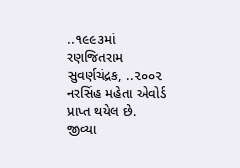..૧૯૯૩માં રણજિતરામ સુવર્ણચંદ્રક, ..૨૦૦૨ નરસિંહ મહેતા એવોર્ડ પ્રાપ્ત થયેલ છે. જીવ્યા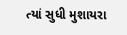ત્યાં સુધી મુશાયરા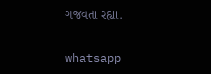ગજવતા રહ્યા.

whatsapp